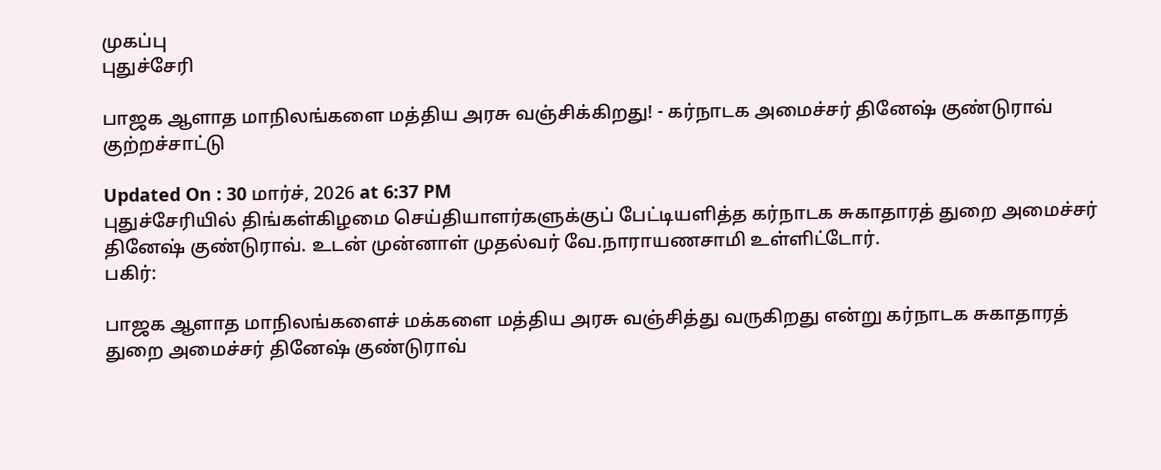முகப்பு
புதுச்சேரி

பாஜக ஆளாத மாநிலங்களை மத்திய அரசு வஞ்சிக்கிறது! - கர்நாடக அமைச்சர் தினேஷ் குண்டுராவ் குற்றச்சாட்டு

Updated On : 30 மார்ச், 2026 at 6:37 PM
புதுச்சேரியில் திங்கள்கிழமை செய்தியாளர்களுக்குப் பேட்டியளித்த கர்நாடக சுகாதாரத் துறை அமைச்சர் தினேஷ் குண்டுராவ். உடன் முன்னாள் முதல்வர் வே.நாராயணசாமி உள்ளிட்டோர்.
பகிர்:

பாஜக ஆளாத மாநிலங்களைச் மக்களை மத்திய அரசு வஞ்சித்து வருகிறது என்று கர்நாடக சுகாதாரத் துறை அமைச்சர் தினேஷ் குண்டுராவ்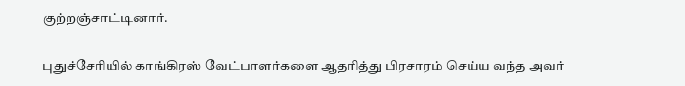குற்றஞ்சாட்டினார்.

புதுச்சேரியில் காங்கிரஸ் வேட்பாளர்களை ஆதரித்து பிரசாரம் செய்ய வந்த அவர்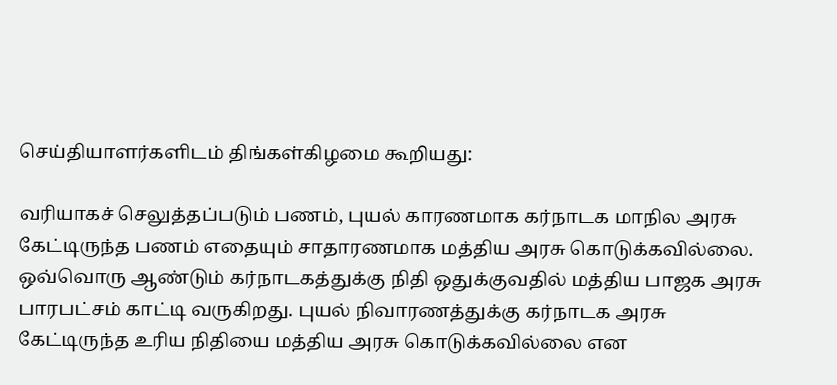செய்தியாளர்களிடம் திங்கள்கிழமை கூறியது:

வரியாகச் செலுத்தப்படும் பணம், புயல் காரணமாக கர்நாடக மாநில அரசு கேட்டிருந்த பணம் எதையும் சாதாரணமாக மத்திய அரசு கொடுக்கவில்லை. ஒவ்வொரு ஆண்டும் கர்நாடகத்துக்கு நிதி ஒதுக்குவதில் மத்திய பாஜக அரசு பாரபட்சம் காட்டி வருகிறது. புயல் நிவாரணத்துக்கு கர்நாடக அரசு கேட்டிருந்த உரிய நிதியை மத்திய அரசு கொடுக்கவில்லை என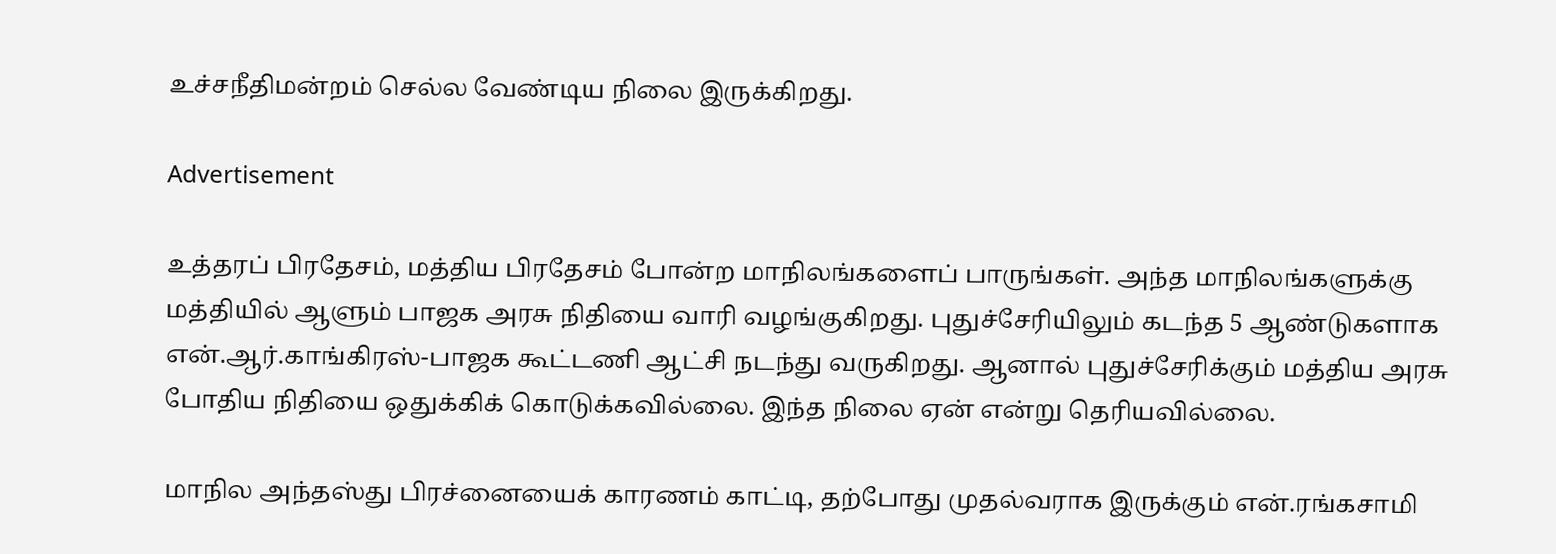உச்சநீதிமன்றம் செல்ல வேண்டிய நிலை இருக்கிறது.

Advertisement

உத்தரப் பிரதேசம், மத்திய பிரதேசம் போன்ற மாநிலங்களைப் பாருங்கள். அந்த மாநிலங்களுக்கு மத்தியில் ஆளும் பாஜக அரசு நிதியை வாரி வழங்குகிறது. புதுச்சேரியிலும் கடந்த 5 ஆண்டுகளாக என்.ஆர்.காங்கிரஸ்-பாஜக கூட்டணி ஆட்சி நடந்து வருகிறது. ஆனால் புதுச்சேரிக்கும் மத்திய அரசு போதிய நிதியை ஒதுக்கிக் கொடுக்கவில்லை. இந்த நிலை ஏன் என்று தெரியவில்லை.

மாநில அந்தஸ்து பிரச்னையைக் காரணம் காட்டி, தற்போது முதல்வராக இருக்கும் என்.ரங்கசாமி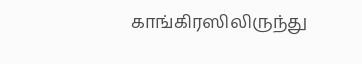காங்கிரஸிலிருந்து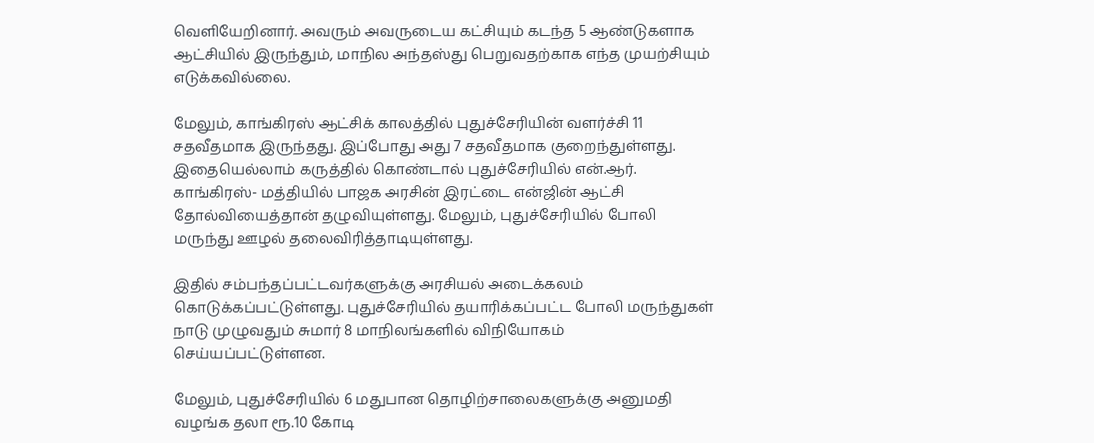வெளியேறினார். அவரும் அவருடைய கட்சியும் கடந்த 5 ஆண்டுகளாக ஆட்சியில் இருந்தும், மாநில அந்தஸ்து பெறுவதற்காக எந்த முயற்சியும் எடுக்கவில்லை.

மேலும், காங்கிரஸ் ஆட்சிக் காலத்தில் புதுச்சேரியின் வளர்ச்சி 11 சதவீதமாக இருந்தது. இப்போது அது 7 சதவீதமாக குறைந்துள்ளது. இதையெல்லாம் கருத்தில் கொண்டால் புதுச்சேரியில் என்.ஆர். காங்கிரஸ்- மத்தியில் பாஜக அரசின் இரட்டை என்ஜின் ஆட்சி தோல்வியைத்தான் தழுவியுள்ளது. மேலும், புதுச்சேரியில் போலி மருந்து ஊழல் தலைவிரித்தாடியுள்ளது.

இதில் சம்பந்தப்பட்டவர்களுக்கு அரசியல் அடைக்கலம் கொடுக்கப்பட்டுள்ளது. புதுச்சேரியில் தயாரிக்கப்பட்ட போலி மருந்துகள் நாடு முழுவதும் சுமார் 8 மாநிலங்களில் விநியோகம் செய்யப்பட்டுள்ளன.

மேலும், புதுச்சேரியில் 6 மதுபான தொழிற்சாலைகளுக்கு அனுமதி வழங்க தலா ரூ.10 கோடி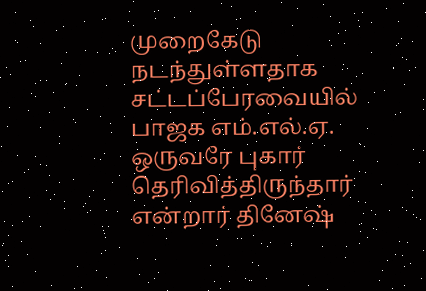முறைகேடு நடந்துள்ளதாக சட்டப்பேரவையில் பாஜக எம்.எல்.ஏ. ஒருவரே புகார் தெரிவித்திருந்தார் என்றார் தினேஷ்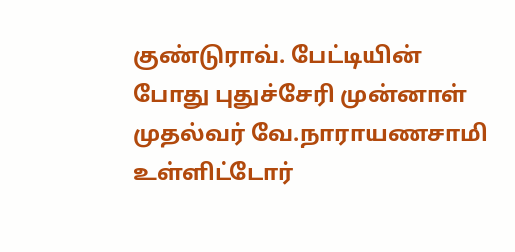குண்டுராவ். பேட்டியின் போது புதுச்சேரி முன்னாள் முதல்வர் வே.நாராயணசாமி உள்ளிட்டோர்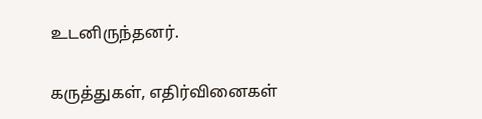உடனிருந்தனர்.

கருத்துகள், எதிர்வினைகள்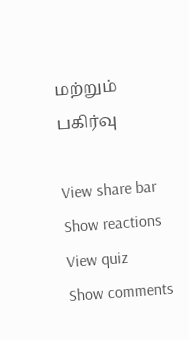மற்றும் பகிர்வு

View share bar
Show reactions
View quiz
Show comments